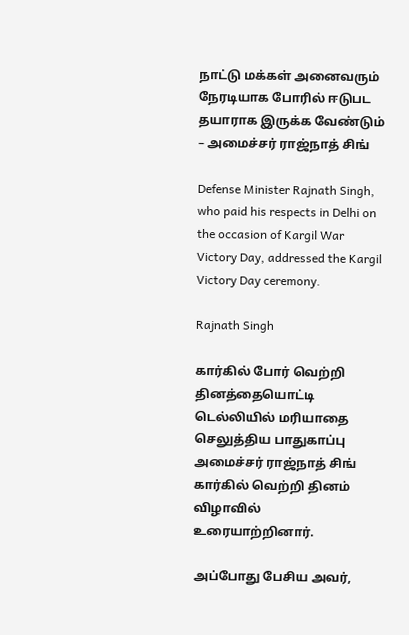நாட்டு மக்கள் அனைவரும் நேரடியாக போரில் ஈடுபட தயாராக இருக்க வேண்டும் – அமைச்சர் ராஜ்நாத் சிங்

Defense Minister Rajnath Singh, who paid his respects in Delhi on the occasion of Kargil War Victory Day, addressed the Kargil Victory Day ceremony.

Rajnath Singh

கார்கில் போர் வெற்றி தினத்தையொட்டி டெல்லியில் மரியாதை செலுத்திய பாதுகாப்பு அமைச்சர் ராஜ்நாத் சிங் கார்கில் வெற்றி தினம் விழாவில் உரையாற்றினார்.

அப்போது பேசிய அவர்,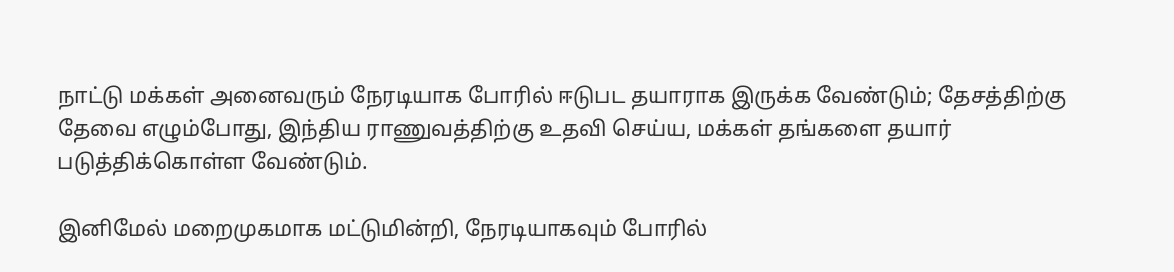நாட்டு மக்கள் அனைவரும் நேரடியாக போரில் ஈடுபட தயாராக இருக்க வேண்டும்; தேசத்திற்கு தேவை எழும்போது, இந்திய ராணுவத்திற்கு உதவி செய்ய, மக்கள் தங்களை தயார் படுத்திக்கொள்ள வேண்டும்.

இனிமேல் மறைமுகமாக மட்டுமின்றி, நேரடியாகவும் போரில்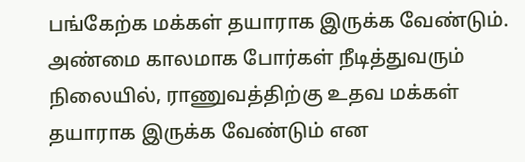பங்கேற்க மக்கள் தயாராக இருக்க வேண்டும். அண்மை காலமாக போர்கள் நீடித்துவரும் நிலையில், ராணுவத்திற்கு உதவ மக்கள் தயாராக இருக்க வேண்டும் என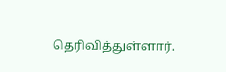தெரிவித்துள்ளார்.